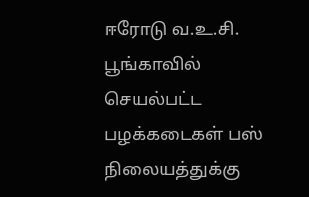ஈரோடு வ.உ.சி. பூங்காவில் செயல்பட்ட பழக்கடைகள் பஸ் நிலையத்துக்கு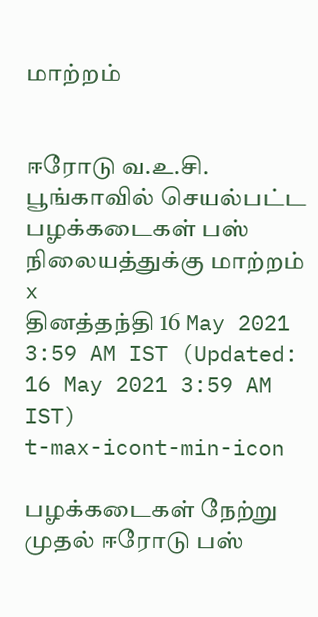மாற்றம்


ஈரோடு வ.உ.சி. பூங்காவில் செயல்பட்ட பழக்கடைகள் பஸ் நிலையத்துக்கு மாற்றம்
x
தினத்தந்தி 16 May 2021 3:59 AM IST (Updated: 16 May 2021 3:59 AM IST)
t-max-icont-min-icon

பழக்கடைகள் நேற்று முதல் ஈரோடு பஸ்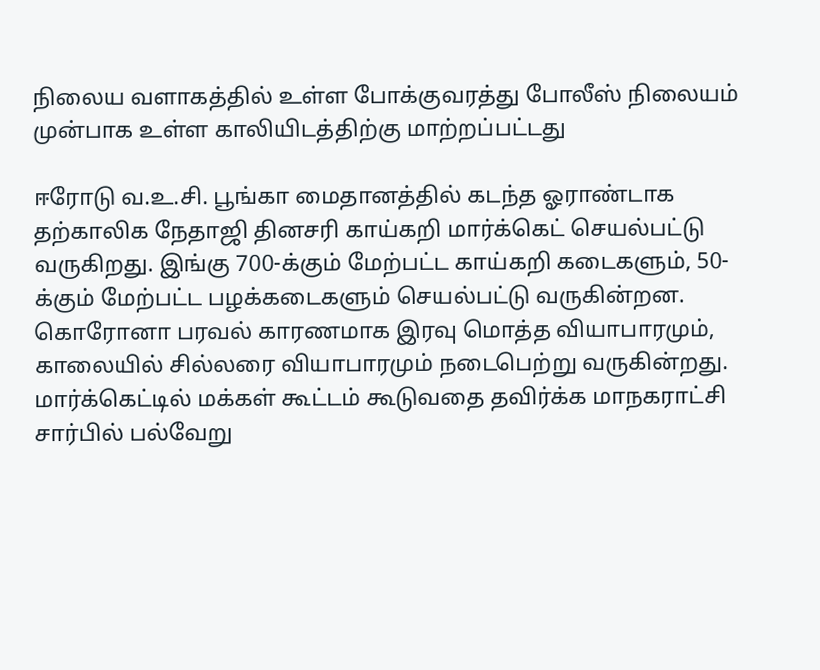நிலைய வளாகத்தில் உள்ள போக்குவரத்து போலீஸ் நிலையம் முன்பாக உள்ள காலியிடத்திற்கு மாற்றப்பட்டது

ஈரோடு வ.உ.சி. பூங்கா மைதானத்தில் கடந்த ஓராண்டாக தற்காலிக நேதாஜி தினசரி காய்கறி மார்க்கெட் செயல்பட்டு வருகிறது. இங்கு 700-க்கும் மேற்பட்ட காய்கறி கடைகளும், 50-க்கும் மேற்பட்ட பழக்கடைகளும் செயல்பட்டு வருகின்றன. கொரோனா பரவல் காரணமாக இரவு மொத்த வியாபாரமும், காலையில் சில்லரை வியாபாரமும் நடைபெற்று வருகின்றது.
மார்க்கெட்டில் மக்கள் கூட்டம் கூடுவதை தவிர்க்க மாநகராட்சி சார்பில் பல்வேறு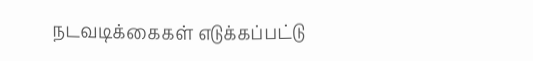நடவடிக்கைகள் எடுக்கப்பட்டு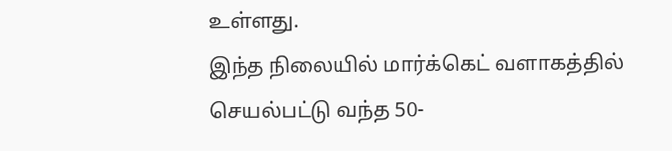உள்ளது.
இந்த நிலையில் மார்க்கெட் வளாகத்தில் செயல்பட்டு வந்த 50-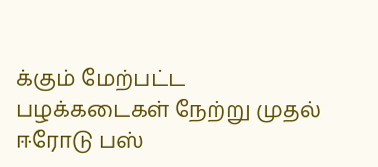க்கும் மேற்பட்ட பழக்கடைகள் நேற்று முதல் ஈரோடு பஸ்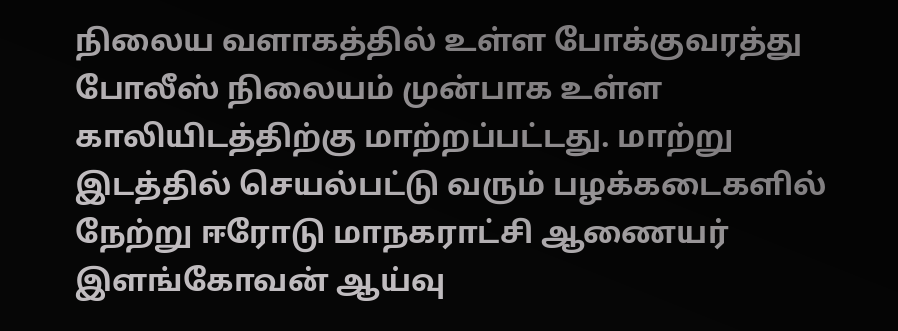நிலைய வளாகத்தில் உள்ள போக்குவரத்து போலீஸ் நிலையம் முன்பாக உள்ள காலியிடத்திற்கு மாற்றப்பட்டது. மாற்று இடத்தில் செயல்பட்டு வரும் பழக்கடைகளில் நேற்று ஈரோடு மாநகராட்சி ஆணையர் இளங்கோவன் ஆய்வு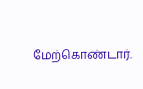மேற்கொண்டார்.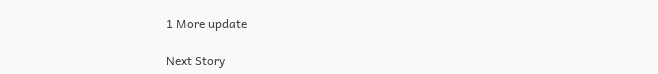1 More update

Next Story